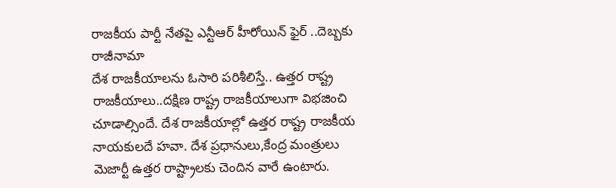రాజకీయ పార్టీ నేతపై ఎన్టీఆర్ హీరోయిన్ ఫైర్ ..దెబ్బకు రాజీనామా
దేశ రాజకీయాలను ఓసారి పరిశీలిస్తే.. ఉత్తర రాష్ట్ర రాజకీయాలు..దక్షిణ రాష్ట్ర రాజకీయాలుగా విభజించి చూడాల్సిందే. దేశ రాజకీయాల్లో ఉత్తర రాష్ట్ర రాజకీయ నాయకులదే హవా. దేశ ప్రధానులు,కేంద్ర మంత్రులు మెజార్టీ ఉత్తర రాష్ట్రాలకు చెందిన వారే ఉంటారు.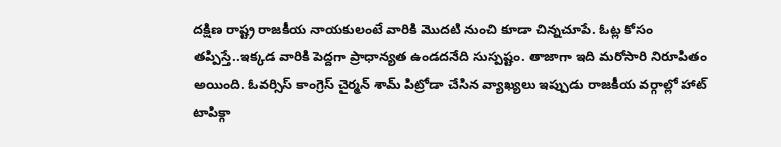దక్షిణ రాష్ట్ర రాజకీయ నాయకులంటే వారికి మొదటి నుంచి కూడా చిన్నచూపే. ఓట్ల కోసం తప్పిస్తే..ఇక్కడ వారికి పెద్దగా ప్రాధాన్యత ఉండదనేది సుస్పష్టం. తాజాగా ఇది మరోసారి నిరూపితం అయింది. ఓవర్సిస్ కాంగ్రెస్ చైర్మన్ శామ్ పిట్రోడా చేసిన వ్యాఖ్యలు ఇప్పుడు రాజకీయ వర్గాల్లో హాట్ టాపిక్గా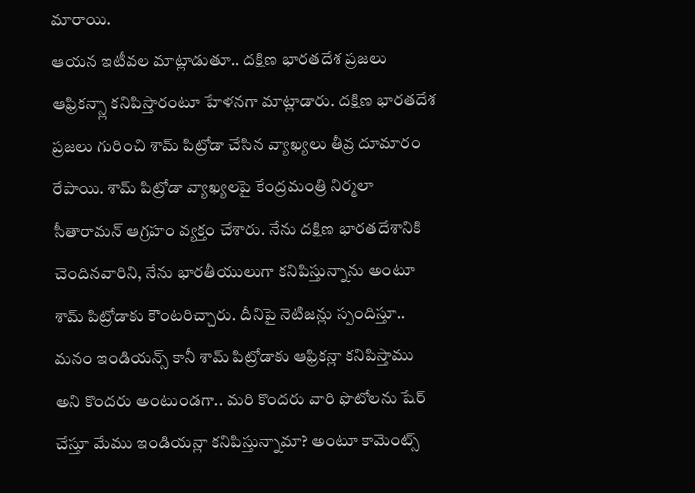మారాయి.
ఆయన ఇటీవల మాట్లాడుతూ.. దక్షిణ భారతదేశ ప్రజలు ఆఫ్రికన్స్లా కనిపిస్తారంటూ హేళనగా మాట్లాడారు. దక్షిణ భారతదేశ ప్రజలు గురించి శామ్ పిట్రోడా చేసిన వ్యాఖ్యలు తీవ్ర దూమారం రేపాయి. శామ్ పిట్రోడా వ్యాఖ్యలపై కేంద్రమంత్రి నిర్మలా సీతారామన్ ఆగ్రహం వ్యక్తం చేశారు. నేను దక్షిణ భారతదేశానికి చెందినవారిని, నేను భారతీయులుగా కనిపిస్తున్నాను అంటూ శామ్ పిట్రోడాకు కౌంటరిచ్చారు. దీనిపై నెటిజన్లు స్పందిస్తూ.. మనం ఇండియన్స్ కానీ శామ్ పిట్రోడాకు ఆఫ్రికన్లా కనిపిస్తాము అని కొందరు అంటుండగా.. మరి కొందరు వారి ఫొటోలను షేర్ చేస్తూ మేము ఇండియన్లా కనిపిస్తున్నామా? అంటూ కామెంట్స్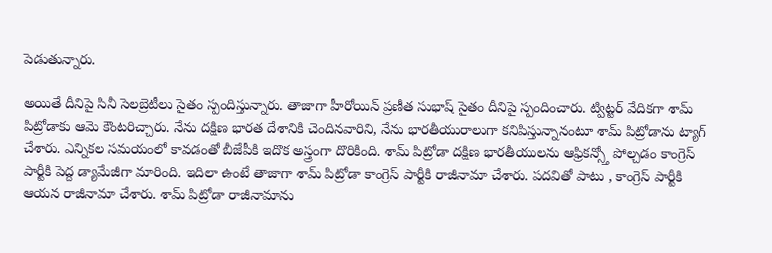పెడుతున్నారు.

అయితే దీనిపై సినీ సెలబ్రెటీలు సైతం స్పందిస్తున్నారు. తాజాగా హీరోయిన్ ప్రణీత సుభాష్ సైతం దీనిపై స్పందించారు. ట్విట్టర్ వేదికగా శామ్ పిట్రోడాకు ఆమె కౌంటరిచ్చారు. నేను దక్షిణ భారత దేశానికి చెందినవారిని, నేను భారతీయురాలుగా కనిపిస్తున్నానంటూ శామ్ పిట్రోడాను ట్యాగ్ చేశారు. ఎన్నికల సమయంలో కావడంతో బీజేపీకి ఇదొక అస్త్రంగా దొరికింది. శామ్ పిట్రోడా దక్షిణ భారతీయులను ఆఫ్రికన్స్తో పోల్చడం కాంగ్రెస్ పార్టీకి పెద్ద డ్యామేజీగా మారింది. ఇదిలా ఉంటే తాజాగా శామ్ పిట్రోడా కాంగ్రెస్ పార్టీకి రాజీనామా చేశారు. పదవితో పాటు , కాంగ్రెస్ పార్టీకి ఆయన రాజీనామా చేశారు. శామ్ పిట్రోడా రాజీనామాను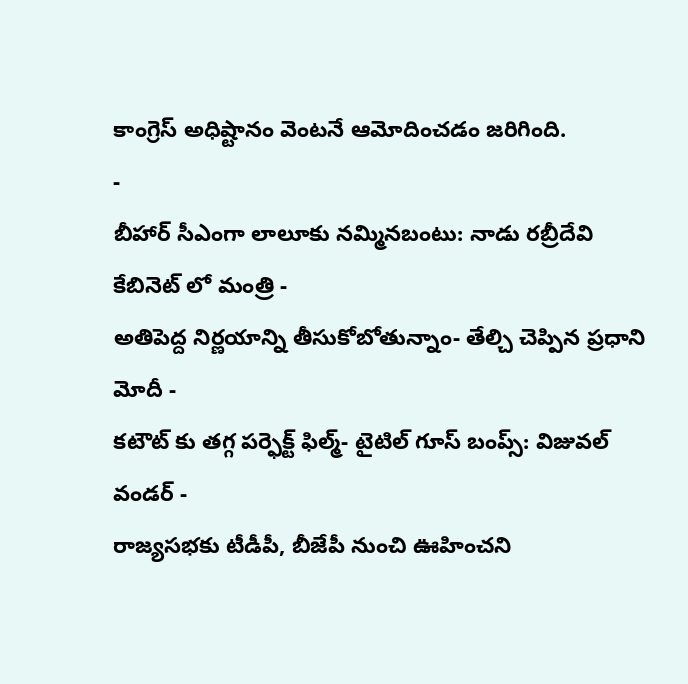కాంగ్రెస్ అధిష్టానం వెంటనే ఆమోదించడం జరిగింది.
-
బీహార్ సీఎంగా లాలూకు నమ్మినబంటు: నాడు రబ్రీదేవి కేబినెట్ లో మంత్రి -
అతిపెద్ద నిర్ణయాన్ని తీసుకోబోతున్నాం- తేల్చి చెప్పిన ప్రధాని మోదీ -
కటౌట్ కు తగ్గ పర్ఫెక్ట్ ఫిల్మ్- టైటిల్ గూస్ బంప్స్: విజువల్ వండర్ -
రాజ్యసభకు టీడీపీ, బీజేపీ నుంచి ఊహించని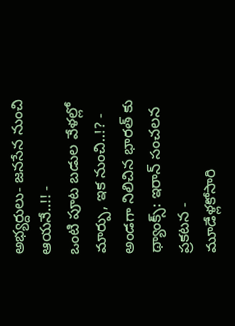అభ్యర్దులు- జనసేన నుంచి ఆయనే..!! -
ఒంటి పూట బడుల వేళల్లో మార్పు, ఇక నుంచి..!? -
అండగా నిలిచిన భారత్ కు థ్యాంక్స్: ఇరాన్ సంచలన ప్రకటన -
మూడేళ్లకోసారి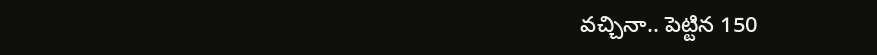వచ్చినా.. పెట్టిన 150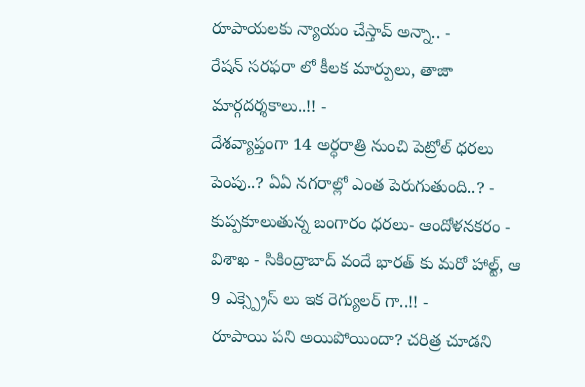రూపాయలకు న్యాయం చేస్తావ్ అన్నా.. -
రేషన్ సరఫరా లో కీలక మార్పులు, తాజా మార్గదర్శకాలు..!! -
దేశవ్యాప్తంగా 14 అర్ధరాత్రి నుంచి పెట్రోల్ ధరలు పెంపు..? ఏఏ నగరాల్లో ఎంత పెరుగుతుంది..? -
కుప్పకూలుతున్న బంగారం ధరలు- ఆందోళనకరం -
విశాఖ - సికింద్రాబాద్ వందే భారత్ కు మరో హాల్ట్, ఆ 9 ఎక్స్ప్రెస్ లు ఇక రెగ్యులర్ గా..!! -
రూపాయి పని అయిపోయిందా? చరిత్ర చూడని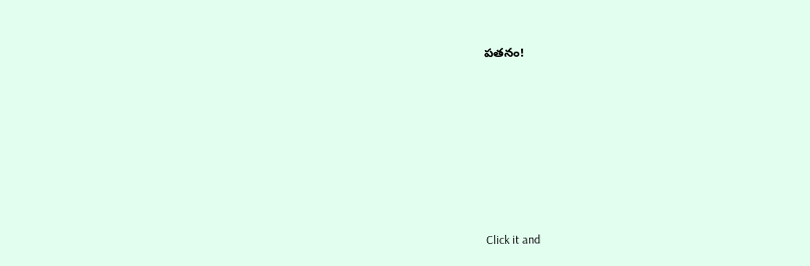పతనం!












Click it and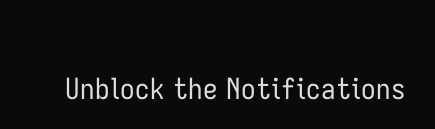Unblock the Notifications